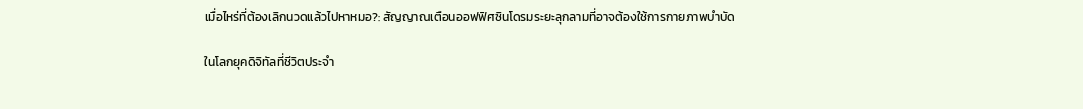เมื่อไหร่ที่ต้องเลิกนวดแล้วไปหาหมอ?: สัญญาณเตือนออฟฟิศซินโดรมระยะลุกลามที่อาจต้องใช้การกายภาพบำบัด

ในโลกยุคดิจิทัลที่ชีวิตประจำ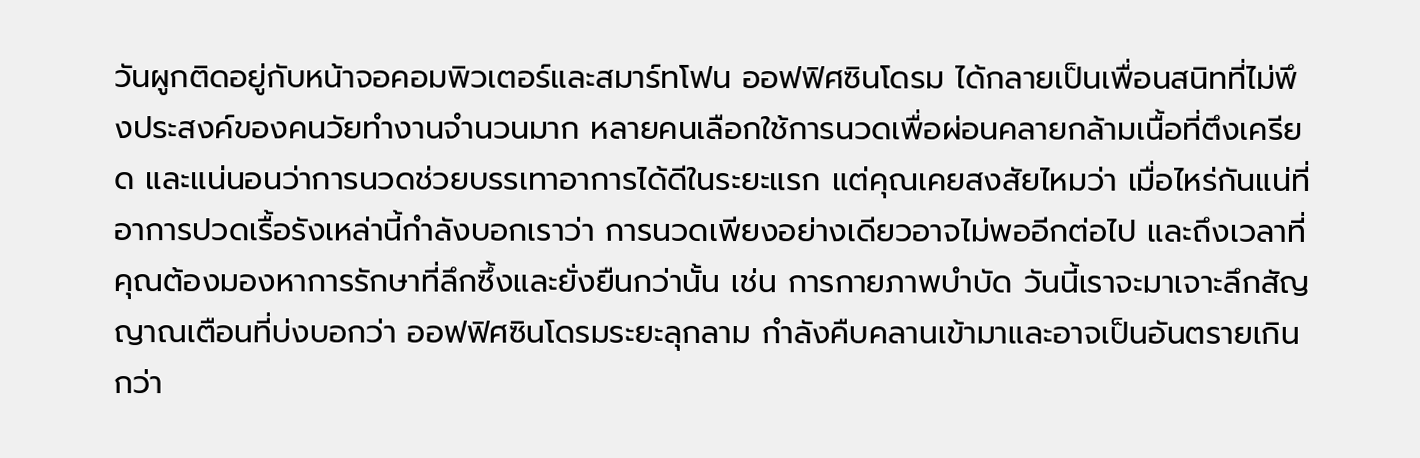วันผูกติดอยู่กับหน้าจอคอมพิวเตอร์และสมาร์ทโฟน ออฟฟิศซินโดรม ได้กลายเป็นเพื่อนสนิทที่ไม่พึงประสงค์ของคนวัยทำงานจำนวนมาก หลายคนเลือกใช้การนวดเพื่อผ่อนคลายกล้ามเนื้อที่ตึงเครียด และแน่นอนว่าการนวดช่วยบรรเทาอาการได้ดีในระยะแรก แต่คุณเคยสงสัยไหมว่า เมื่อไหร่กันแน่ที่อาการปวดเรื้อรังเหล่านี้กำลังบอกเราว่า การนวดเพียงอย่างเดียวอาจไม่พออีกต่อไป และถึงเวลาที่คุณต้องมองหาการรักษาที่ลึกซึ้งและยั่งยืนกว่านั้น เช่น การกายภาพบำบัด วันนี้เราจะมาเจาะลึกสัญญาณเตือนที่บ่งบอกว่า ออฟฟิศซินโดรมระยะลุกลาม กำลังคืบคลานเข้ามาและอาจเป็นอันตรายเกินกว่า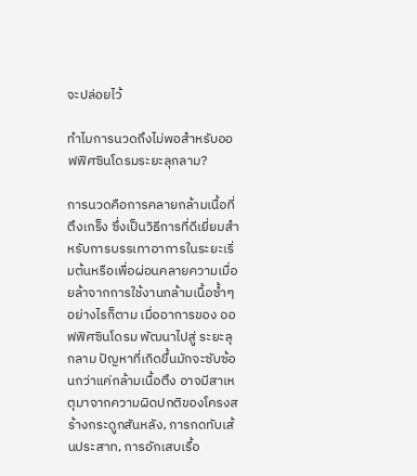จะปล่อยไว้

ทำไมการนวดถึงไม่พอสำหรับออฟฟิศซินโดรมระยะลุกลาม?

การนวดคือการคลายกล้ามเนื้อที่ตึงเกร็ง ซึ่งเป็นวิธีการที่ดีเยี่ยมสำหรับการบรรเทาอาการในระยะเริ่มต้นหรือเพื่อผ่อนคลายความเมื่อยล้าจากการใช้งานกล้ามเนื้อซ้ำๆ อย่างไรก็ตาม เมื่ออาการของ ออฟฟิศซินโดรม พัฒนาไปสู่ ระยะลุกลาม ปัญหาที่เกิดขึ้นมักจะซับซ้อนกว่าแค่กล้ามเนื้อตึง อาจมีสาเหตุมาจากความผิดปกติของโครงสร้างกระดูกสันหลัง, การกดทับเส้นประสาท, การอักเสบเรื้อ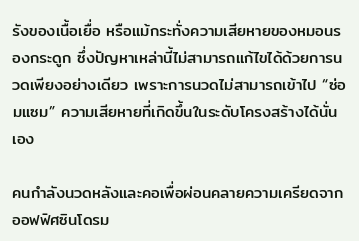รังของเนื้อเยื่อ หรือแม้กระทั่งความเสียหายของหมอนรองกระดูก ซึ่งปัญหาเหล่านี้ไม่สามารถแก้ไขได้ด้วยการนวดเพียงอย่างเดียว เพราะการนวดไม่สามารถเข้าไป “ซ่อมแซม” ความเสียหายที่เกิดขึ้นในระดับโครงสร้างได้นั่นเอง

คนกำลังนวดหลังและคอเพื่อผ่อนคลายความเครียดจากออฟฟิศซินโดรม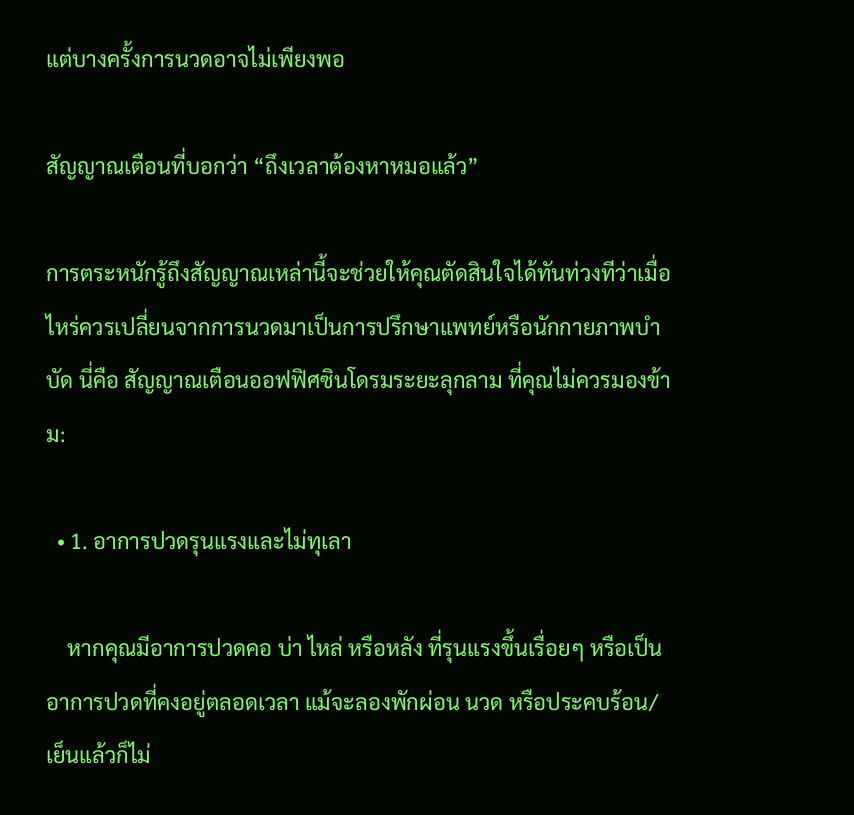แต่บางครั้งการนวดอาจไม่เพียงพอ

สัญญาณเตือนที่บอกว่า “ถึงเวลาต้องหาหมอแล้ว”

การตระหนักรู้ถึงสัญญาณเหล่านี้จะช่วยให้คุณตัดสินใจได้ทันท่วงทีว่าเมื่อไหร่ควรเปลี่ยนจากการนวดมาเป็นการปรึกษาแพทย์หรือนักกายภาพบำบัด นี่คือ สัญญาณเตือนออฟฟิศซินโดรมระยะลุกลาม ที่คุณไม่ควรมองข้าม:

  • 1. อาการปวดรุนแรงและไม่ทุเลา

    หากคุณมีอาการปวดคอ บ่า ไหล่ หรือหลัง ที่รุนแรงขึ้นเรื่อยๆ หรือเป็นอาการปวดที่คงอยู่ตลอดเวลา แม้จะลองพักผ่อน นวด หรือประคบร้อน/เย็นแล้วก็ไม่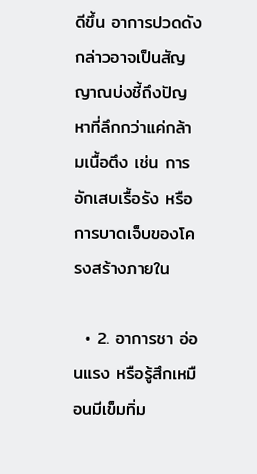ดีขึ้น อาการปวดดังกล่าวอาจเป็นสัญญาณบ่งชี้ถึงปัญหาที่ลึกกว่าแค่กล้ามเนื้อตึง เช่น การอักเสบเรื้อรัง หรือการบาดเจ็บของโครงสร้างภายใน

  • 2. อาการชา อ่อนแรง หรือรู้สึกเหมือนมีเข็มทิ่ม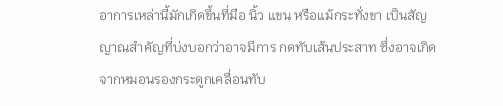อาการเหล่านี้มักเกิดขึ้นที่มือ นิ้ว แขน หรือแม้กระทั่งขา เป็นสัญญาณสำคัญที่บ่งบอกว่าอาจมีการ กดทับเส้นประสาท ซึ่งอาจเกิดจากหมอนรองกระดูกเคลื่อนทับ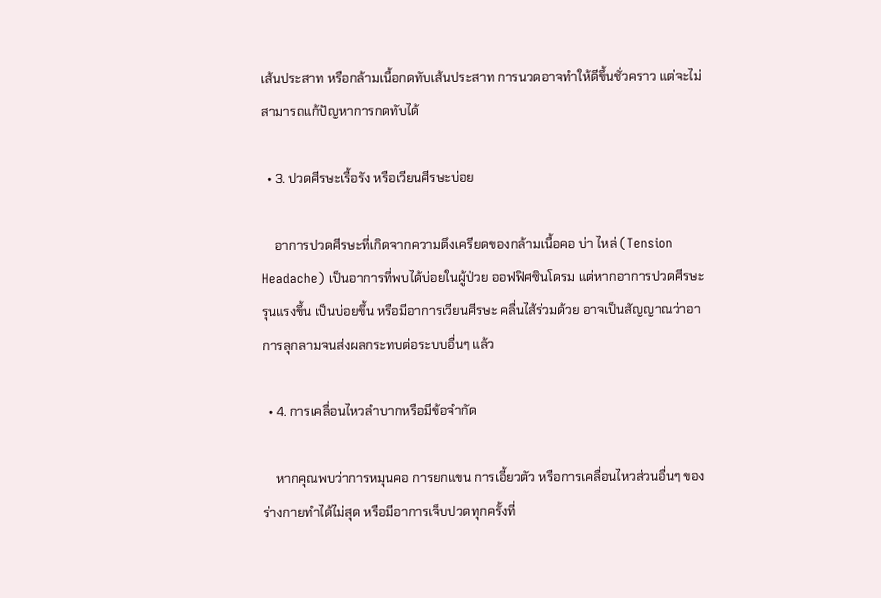เส้นประสาท หรือกล้ามเนื้อกดทับเส้นประสาท การนวดอาจทำให้ดีขึ้นชั่วคราว แต่จะไม่สามารถแก้ปัญหาการกดทับได้

  • 3. ปวดศีรษะเรื้อรัง หรือเวียนศีรษะบ่อย

    อาการปวดศีรษะที่เกิดจากความตึงเครียดของกล้ามเนื้อคอ บ่า ไหล่ (Tension Headache) เป็นอาการที่พบได้บ่อยในผู้ป่วย ออฟฟิศซินโดรม แต่หากอาการปวดศีรษะรุนแรงขึ้น เป็นบ่อยขึ้น หรือมีอาการเวียนศีรษะ คลื่นไส้ร่วมด้วย อาจเป็นสัญญาณว่าอาการลุกลามจนส่งผลกระทบต่อระบบอื่นๆ แล้ว

  • 4. การเคลื่อนไหวลำบากหรือมีข้อจำกัด

    หากคุณพบว่าการหมุนคอ การยกแขน การเอี้ยวตัว หรือการเคลื่อนไหวส่วนอื่นๆ ของร่างกายทำได้ไม่สุด หรือมีอาการเจ็บปวดทุกครั้งที่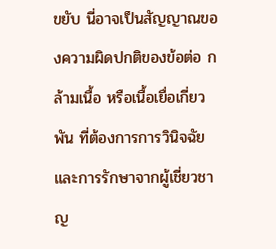ขยับ นี่อาจเป็นสัญญาณของความผิดปกติของข้อต่อ กล้ามเนื้อ หรือเนื้อเยื่อเกี่ยวพัน ที่ต้องการการวินิจฉัยและการรักษาจากผู้เชี่ยวชาญ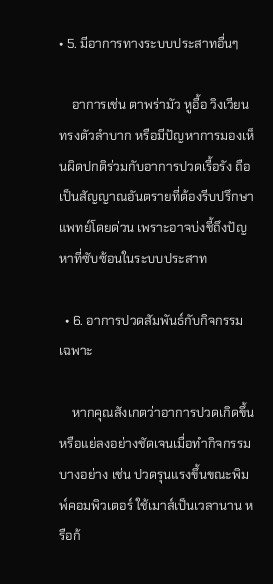• 5. มีอาการทางระบบประสาทอื่นๆ

    อาการเช่น ตาพร่ามัว หูอื้อ วิงเวียน ทรงตัวลำบาก หรือมีปัญหาการมองเห็นผิดปกติร่วมกับอาการปวดเรื้อรัง ถือเป็นสัญญาณอันตรายที่ต้องรีบปรึกษาแพทย์โดยด่วน เพราะอาจบ่งชี้ถึงปัญหาที่ซับซ้อนในระบบประสาท

  • 6. อาการปวดสัมพันธ์กับกิจกรรมเฉพาะ

    หากคุณสังเกตว่าอาการปวดเกิดขึ้นหรือแย่ลงอย่างชัดเจนเมื่อทำกิจกรรมบางอย่าง เช่น ปวดรุนแรงขึ้นขณะพิมพ์คอมพิวเตอร์ ใช้เมาส์เป็นเวลานาน หรือก้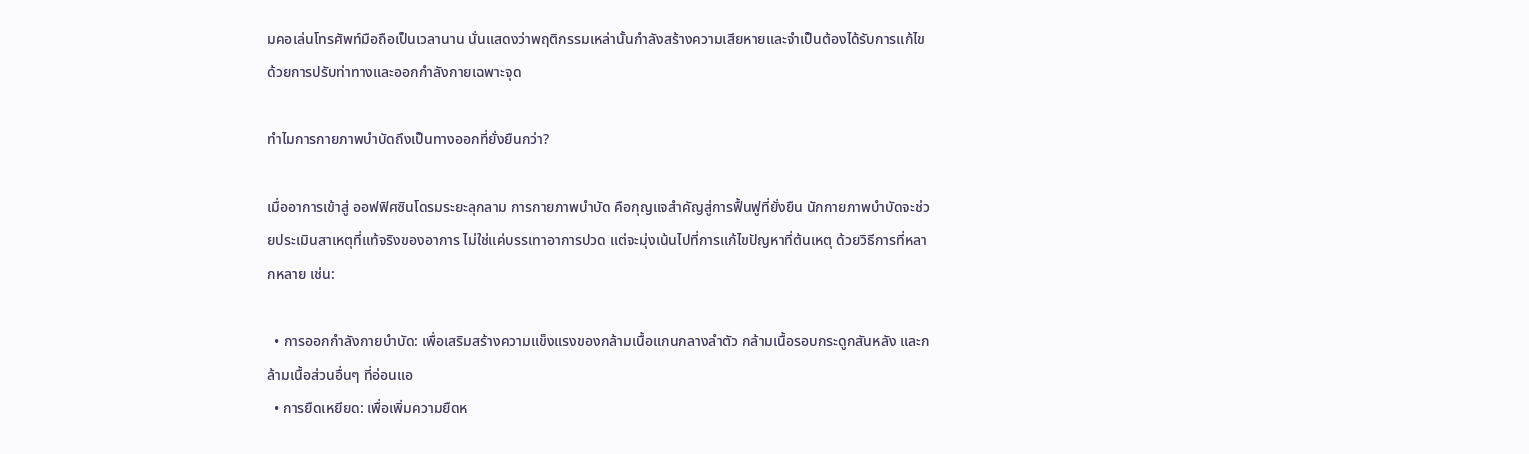มคอเล่นโทรศัพท์มือถือเป็นเวลานาน นั่นแสดงว่าพฤติกรรมเหล่านั้นกำลังสร้างความเสียหายและจำเป็นต้องได้รับการแก้ไขด้วยการปรับท่าทางและออกกำลังกายเฉพาะจุด

ทำไมการกายภาพบำบัดถึงเป็นทางออกที่ยั่งยืนกว่า?

เมื่ออาการเข้าสู่ ออฟฟิศซินโดรมระยะลุกลาม การกายภาพบำบัด คือกุญแจสำคัญสู่การฟื้นฟูที่ยั่งยืน นักกายภาพบำบัดจะช่วยประเมินสาเหตุที่แท้จริงของอาการ ไม่ใช่แค่บรรเทาอาการปวด แต่จะมุ่งเน้นไปที่การแก้ไขปัญหาที่ต้นเหตุ ด้วยวิธีการที่หลากหลาย เช่น:

  • การออกกำลังกายบำบัด: เพื่อเสริมสร้างความแข็งแรงของกล้ามเนื้อแกนกลางลำตัว กล้ามเนื้อรอบกระดูกสันหลัง และกล้ามเนื้อส่วนอื่นๆ ที่อ่อนแอ
  • การยืดเหยียด: เพื่อเพิ่มความยืดห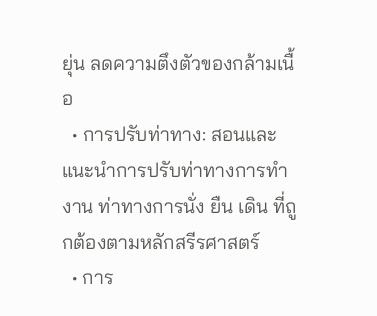ยุ่น ลดความตึงตัวของกล้ามเนื้อ
  • การปรับท่าทาง: สอนและแนะนำการปรับท่าทางการทำงาน ท่าทางการนั่ง ยืน เดิน ที่ถูกต้องตามหลักสรีรศาสตร์
  • การ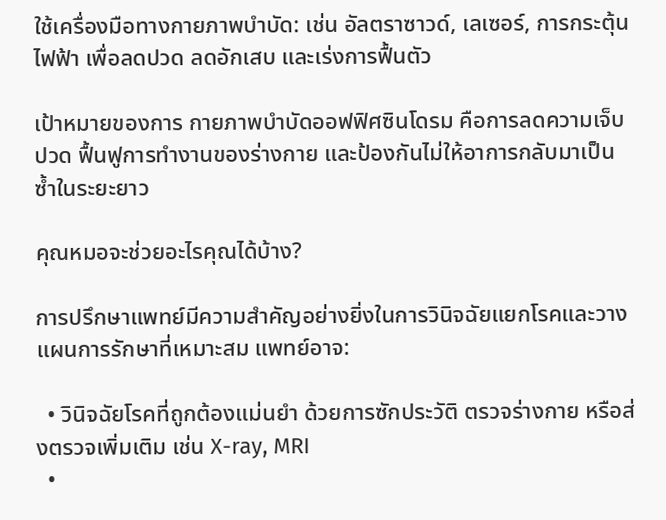ใช้เครื่องมือทางกายภาพบำบัด: เช่น อัลตราซาวด์, เลเซอร์, การกระตุ้นไฟฟ้า เพื่อลดปวด ลดอักเสบ และเร่งการฟื้นตัว

เป้าหมายของการ กายภาพบำบัดออฟฟิศซินโดรม คือการลดความเจ็บปวด ฟื้นฟูการทำงานของร่างกาย และป้องกันไม่ให้อาการกลับมาเป็นซ้ำในระยะยาว

คุณหมอจะช่วยอะไรคุณได้บ้าง?

การปรึกษาแพทย์มีความสำคัญอย่างยิ่งในการวินิจฉัยแยกโรคและวางแผนการรักษาที่เหมาะสม แพทย์อาจ:

  • วินิจฉัยโรคที่ถูกต้องแม่นยำ ด้วยการซักประวัติ ตรวจร่างกาย หรือส่งตรวจเพิ่มเติม เช่น X-ray, MRI
  •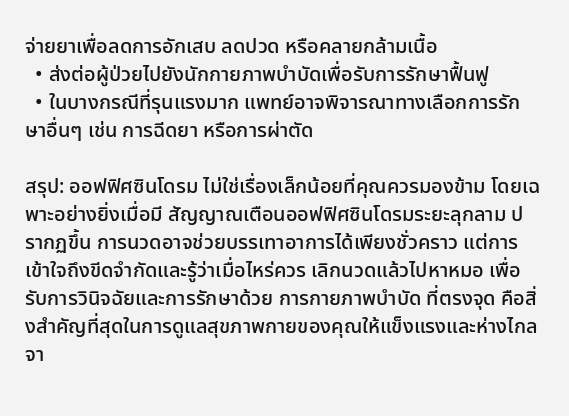จ่ายยาเพื่อลดการอักเสบ ลดปวด หรือคลายกล้ามเนื้อ
  • ส่งต่อผู้ป่วยไปยังนักกายภาพบำบัดเพื่อรับการรักษาฟื้นฟู
  • ในบางกรณีที่รุนแรงมาก แพทย์อาจพิจารณาทางเลือกการรักษาอื่นๆ เช่น การฉีดยา หรือการผ่าตัด

สรุป: ออฟฟิศซินโดรม ไม่ใช่เรื่องเล็กน้อยที่คุณควรมองข้าม โดยเฉพาะอย่างยิ่งเมื่อมี สัญญาณเตือนออฟฟิศซินโดรมระยะลุกลาม ปรากฏขึ้น การนวดอาจช่วยบรรเทาอาการได้เพียงชั่วคราว แต่การเข้าใจถึงขีดจำกัดและรู้ว่าเมื่อไหร่ควร เลิกนวดแล้วไปหาหมอ เพื่อรับการวินิจฉัยและการรักษาด้วย การกายภาพบำบัด ที่ตรงจุด คือสิ่งสำคัญที่สุดในการดูแลสุขภาพกายของคุณให้แข็งแรงและห่างไกลจา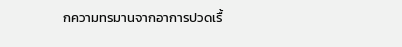กความทรมานจากอาการปวดเรื้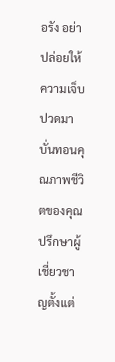อรัง อย่าปล่อยให้ความเจ็บปวดมาบั่นทอนคุณภาพชีวิตของคุณ ปรึกษาผู้เชี่ยวชาญตั้งแต่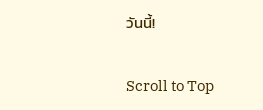วันนี้!

Scroll to Top